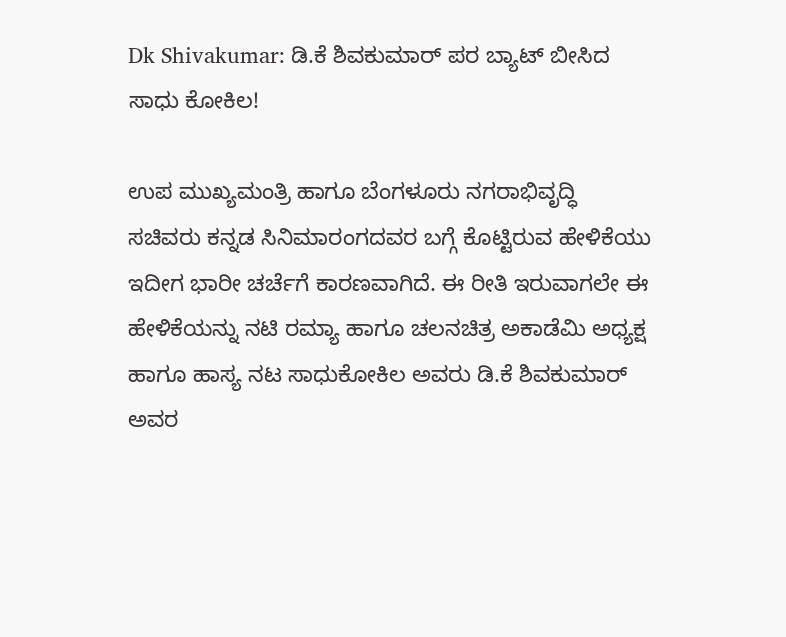Dk Shivakumar: ಡಿ.ಕೆ ಶಿವಕುಮಾರ್‌ ಪರ ಬ್ಯಾಟ್ ಬೀಸಿದ ಸಾಧು ಕೋಕಿಲ!

ಉಪ ಮುಖ್ಯಮಂತ್ರಿ ಹಾಗೂ ಬೆಂಗಳೂರು ನಗರಾಭಿವೃದ್ಧಿ ಸಚಿವರು ಕನ್ನಡ ಸಿನಿಮಾರಂಗದವರ ಬಗ್ಗೆ ಕೊಟ್ಟಿರುವ ಹೇಳಿಕೆಯು ಇದೀಗ ಭಾರೀ ಚರ್ಚೆಗೆ ಕಾರಣವಾಗಿದೆ. ಈ ರೀತಿ ಇರುವಾಗಲೇ ಈ ಹೇಳಿಕೆಯನ್ನು ನಟಿ ರಮ್ಯಾ ಹಾಗೂ ಚಲನಚಿತ್ರ ಅಕಾಡೆಮಿ ಅಧ್ಯಕ್ಷ ಹಾಗೂ ಹಾಸ್ಯ ನಟ ಸಾಧುಕೋಕಿಲ ಅವರು ಡಿ.ಕೆ ಶಿವಕುಮಾರ್‌ ಅವರ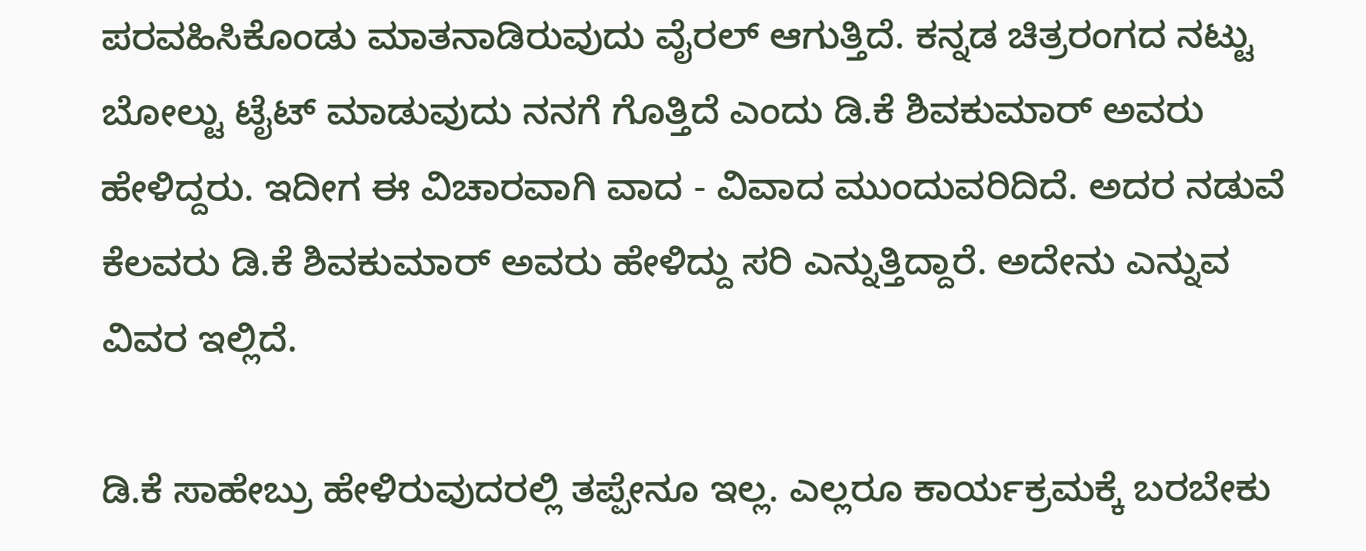ಪರವಹಿಸಿಕೊಂಡು ಮಾತನಾಡಿರುವುದು ವೈರಲ್ ಆಗುತ್ತಿದೆ. ಕನ್ನಡ ಚಿತ್ರರಂಗದ ನಟ್ಟು ಬೋಲ್ಟು ಟೈಟ್‌ ಮಾಡುವುದು ನನಗೆ ಗೊತ್ತಿದೆ ಎಂದು ಡಿ.ಕೆ ಶಿವಕುಮಾರ್‌ ಅವರು ಹೇಳಿದ್ದರು. ಇದೀಗ ಈ ವಿಚಾರವಾಗಿ ವಾದ - ವಿವಾದ ಮುಂದುವರಿದಿದೆ. ಅದರ ನಡುವೆ ಕೆಲವರು ಡಿ.ಕೆ ಶಿವಕುಮಾರ್ ಅವರು ಹೇಳಿದ್ದು ಸರಿ ಎನ್ನುತ್ತಿದ್ದಾರೆ. ಅದೇನು ಎನ್ನುವ ವಿವರ ಇಲ್ಲಿದೆ.

ಡಿ.ಕೆ ಸಾಹೇಬ್ರು ಹೇಳಿರುವುದರಲ್ಲಿ ತಪ್ಪೇನೂ ಇಲ್ಲ. ಎಲ್ಲರೂ ಕಾರ್ಯಕ್ರಮಕ್ಕೆ ಬರಬೇಕು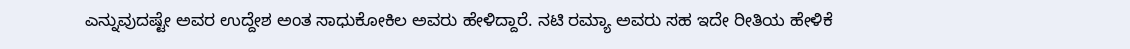ಎನ್ನುವುದಷ್ಟೇ ಅವರ ಉದ್ದೇಶ ಅಂತ ಸಾಧುಕೋಕಿಲ ಅವರು ಹೇಳಿದ್ದಾರೆ. ನಟಿ ರಮ್ಯಾ ಅವರು ಸಹ ಇದೇ ರೀತಿಯ ಹೇಳಿಕೆ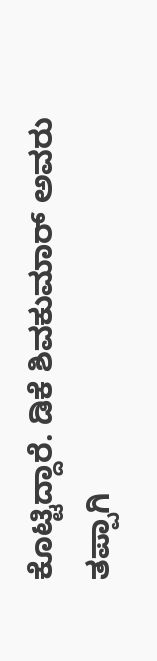ಕೊಟ್ಟಿದ್ದಾರೆ. ಡಿಕೆ ಶಿವಕುಮಾರ್‌ ಅವರು ತಪ್ಪಾಗಿ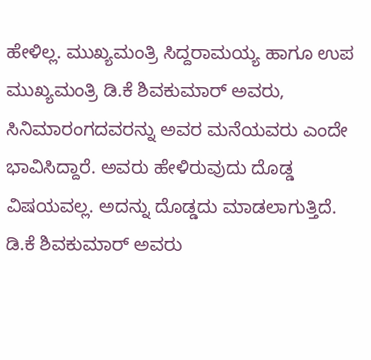ಹೇಳಿಲ್ಲ. ಮುಖ್ಯಮಂತ್ರಿ ಸಿದ್ದರಾಮಯ್ಯ ಹಾಗೂ ಉಪ ಮುಖ್ಯಮಂತ್ರಿ ಡಿ.ಕೆ ಶಿವಕುಮಾರ್‌ ಅವರು, ಸಿನಿಮಾರಂಗದವರನ್ನು ಅವರ ಮನೆಯವರು ಎಂದೇ ಭಾವಿಸಿದ್ದಾರೆ. ಅವರು ಹೇಳಿರುವುದು ದೊಡ್ಡ ವಿಷಯವಲ್ಲ. ಅದನ್ನು ದೊಡ್ಡದು ಮಾಡಲಾಗುತ್ತಿದೆ. ಡಿ.ಕೆ ಶಿವಕುಮಾರ್‌ ಅವರು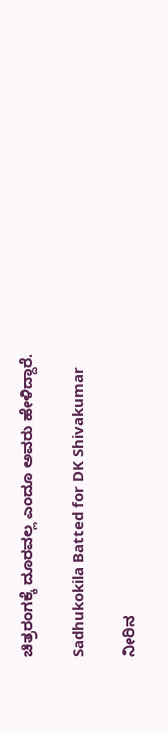ಚಿತ್ರರಂಗಕ್ಕೆ ದೂರವಲ್ಲ ಎಂದೂ ಅವರು ಹೇಳಿದ್ದಾರೆ.

Sadhukokila Batted for DK Shivakumar

ನೀರಿನ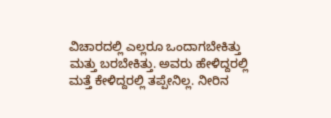ವಿಚಾರದಲ್ಲಿ ಎಲ್ಲರೂ ಒಂದಾಗಬೇಕಿತ್ತು ಮತ್ತು ಬರಬೇಕಿತ್ತು. ಅವರು ಹೇಳಿದ್ದರಲ್ಲಿ ಮತ್ತೆ ಕೇಳಿದ್ದರಲ್ಲಿ ತಪ್ಪೇನಿಲ್ಲ. ನೀರಿನ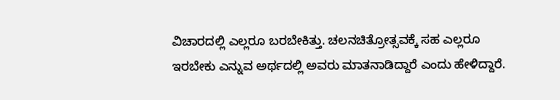ವಿಚಾರದಲ್ಲಿ ಎಲ್ಲರೂ ಬರಬೇಕಿತ್ತು. ಚಲನಚಿತ್ರೋತ್ಸವಕ್ಕೆ ಸಹ ಎಲ್ಲರೂ ಇರಬೇಕು ಎನ್ನುವ ಅರ್ಥದಲ್ಲಿ ಅವರು ಮಾತನಾಡಿದ್ದಾರೆ ಎಂದು ಹೇಳಿದ್ದಾರೆ.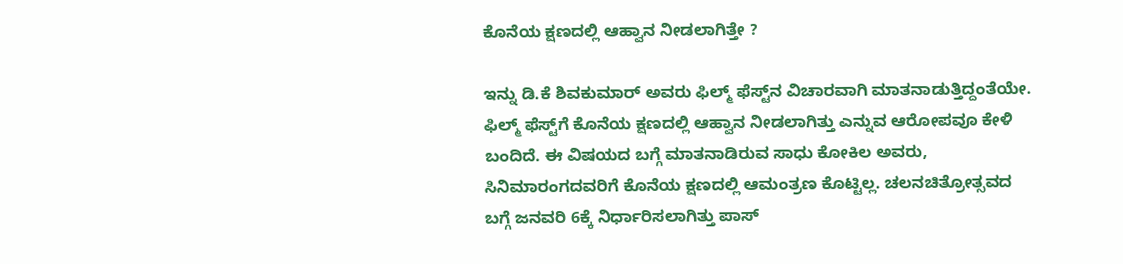ಕೊನೆಯ ಕ್ಷಣದಲ್ಲಿ ಆಹ್ವಾನ ನೀಡಲಾಗಿತ್ತೇ ?

ಇನ್ನು ಡಿ.ಕೆ ಶಿವಕುಮಾರ್‌ ಅವರು ಫಿಲ್ಮ್‌ ಫೆಸ್ಟ್‌ನ ವಿಚಾರವಾಗಿ ಮಾತನಾಡುತ್ತಿದ್ದಂತೆಯೇ. ಫಿಲ್ಮ್‌ ಫೆಸ್ಟ್‌ಗೆ ಕೊನೆಯ ಕ್ಷಣದಲ್ಲಿ ಆಹ್ವಾನ ನೀಡಲಾಗಿತ್ತು ಎನ್ನುವ ಆರೋಪವೂ ಕೇಳಿ ಬಂದಿದೆ. ಈ ವಿಷಯದ ಬಗ್ಗೆ ಮಾತನಾಡಿರುವ ಸಾಧು ಕೋಕಿಲ ಅವರು, ಸಿನಿಮಾರಂಗದವರಿಗೆ ಕೊನೆಯ ಕ್ಷಣದಲ್ಲಿ ಆಮಂತ್ರಣ ಕೊಟ್ಟಿಲ್ಲ. ಚಲನಚಿತ್ರೋತ್ಸವದ ಬಗ್ಗೆ ಜನವರಿ 6ಕ್ಕೆ ನಿರ್ಧಾರಿಸಲಾಗಿತ್ತು ಪಾಸ್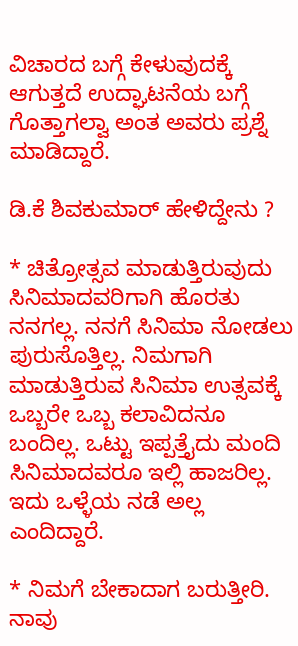ವಿಚಾರದ ಬಗ್ಗೆ ಕೇಳುವುದಕ್ಕೆ ಆಗುತ್ತದೆ ಉದ್ಘಾಟನೆಯ ಬಗ್ಗೆ ಗೊತ್ತಾಗಲ್ವಾ ಅಂತ ಅವರು ಪ್ರಶ್ನೆ ಮಾಡಿದ್ದಾರೆ.

ಡಿ.ಕೆ ಶಿವಕುಮಾರ್‌ ಹೇಳಿದ್ದೇನು ?

* ಚಿತ್ರೋತ್ಸವ ಮಾಡುತ್ತಿರುವುದು ಸಿನಿಮಾದವರಿಗಾಗಿ ಹೊರತು ನನಗಲ್ಲ. ನನಗೆ ಸಿನಿಮಾ ನೋಡಲು ಪುರುಸೊತ್ತಿಲ್ಲ. ನಿಮಗಾಗಿ ಮಾಡುತ್ತಿರುವ ಸಿನಿಮಾ ಉತ್ಸವಕ್ಕೆ ಒಬ್ಬರೇ ಒಬ್ಬ ಕಲಾವಿದನೂ ಬಂದಿಲ್ಲ. ಒಟ್ಟು ಇಪ್ಪತ್ತೈದು ಮಂದಿ ಸಿನಿಮಾದವರೂ ಇಲ್ಲಿ ಹಾಜರಿಲ್ಲ. ಇದು ಒಳ್ಳೆಯ ನಡೆ ಅಲ್ಲ ಎಂದಿದ್ದಾರೆ.

* ನಿಮಗೆ ಬೇಕಾದಾಗ ಬರುತ್ತೀರಿ. ನಾವು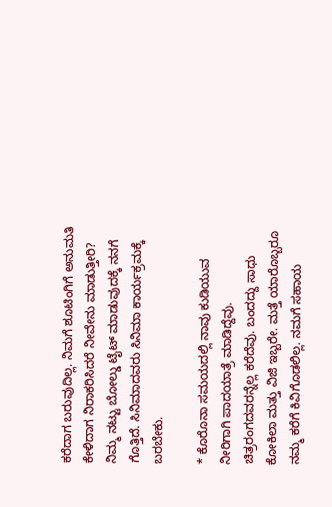ಕರೆದಾಗ ಬರುವುದಿಲ್ಲ. ನಿಮಗೆ ಶೂಟಿಂಗಿಗೆ ಅನುಮತಿ ಕೇಳಿದಾಗ ನಿರಾಕರಿಸಿದರೆ ನೀವೇನು ಮಾಡುತ್ತೀರಿ? ನಿಮ್ಮ ನಟ್ಟು ಬೋಲ್ಡು ಟೈಟ್ ಮಾಡುವುದಕ್ಕೆ ನನಗೆ ಗೊತ್ತಿದೆ. ಸಿನಿಮಾದವರು ಸಿನಿಮಾ ಕಾರ್ಯಕ್ರಮಕ್ಕೆ ಬರಬೇಕು.

* ಕೊರೊನಾ ಸಮಯದಲ್ಲಿ ನಾವು ಕುಡಿಯುವ ನೀರಿಗಾಗಿ ಪಾದಯಾತ್ರೆ ಮಾಡಿದ್ದೆವು. ಚಿತ್ರರಂಗದವರನ್ನೆಲ್ಲ ಕರೆದೆವು. ಬಂದದ್ದು ಸಾಧು ಕೋಕಿಲಾ ಮತ್ತು ವಿಜಿ ಇಬ್ಬರೇ. ಮತ್ತೆ ಯಾರೊಬ್ಬರೂ ನಮ್ಮ ಕರೆಗೆ ಕಿವಿಗೊಡಲಿಲ್ಲ. ನಮಗೆ ಸಹಾಯ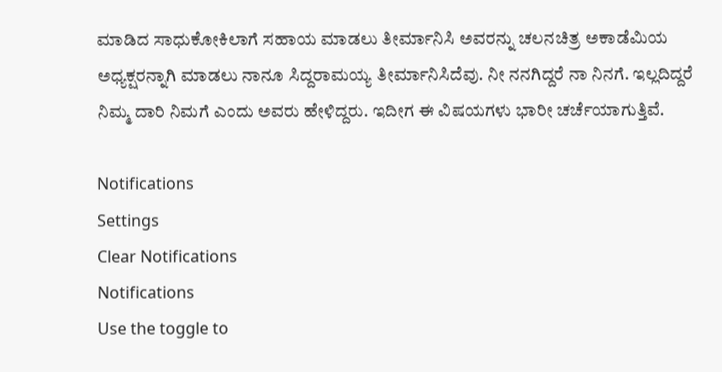ಮಾಡಿದ ಸಾಧುಕೋಕಿಲಾಗೆ ಸಹಾಯ ಮಾಡಲು ತೀರ್ಮಾನಿಸಿ ಅವರನ್ನು ಚಲನಚಿತ್ರ ಅಕಾಡೆಮಿಯ ಅಧ್ಯಕ್ಷರನ್ನಾಗಿ ಮಾಡಲು ನಾನೂ ಸಿದ್ದರಾಮಯ್ಯ ತೀರ್ಮಾನಿಸಿದೆವು. ನೀ ನನಗಿದ್ದರೆ ನಾ ನಿನಗೆ. ಇಲ್ಲದಿದ್ದರೆ ನಿಮ್ಮ ದಾರಿ ನಿಮಗೆ ಎಂದು ಅವರು ಹೇಳಿದ್ದರು. ಇದೀಗ ಈ ವಿಷಯಗಳು ಭಾರೀ ಚರ್ಚೆಯಾಗುತ್ತಿವೆ.

Notifications
Settings
Clear Notifications
Notifications
Use the toggle to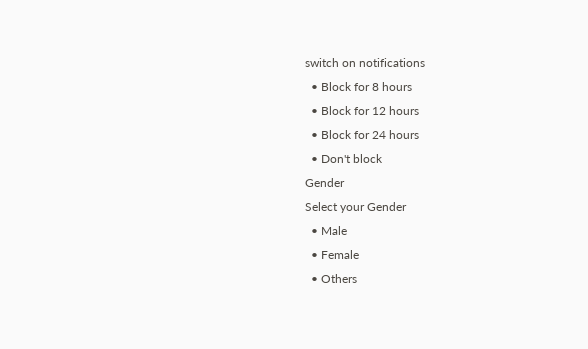switch on notifications
  • Block for 8 hours
  • Block for 12 hours
  • Block for 24 hours
  • Don't block
Gender
Select your Gender
  • Male
  • Female
  • Others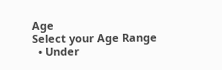Age
Select your Age Range
  • Under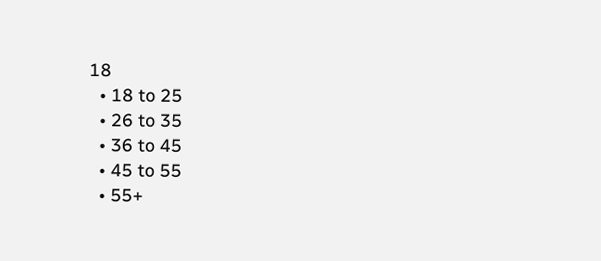18
  • 18 to 25
  • 26 to 35
  • 36 to 45
  • 45 to 55
  • 55+